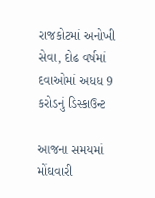રાજકોટમાં અનોખી સેવા, દોઢ વર્ષમાં દવાઓમાં અધધ 9 કરોડનું ડિસ્કાઉન્ટ

આજના સમયમાં મોંઘવારી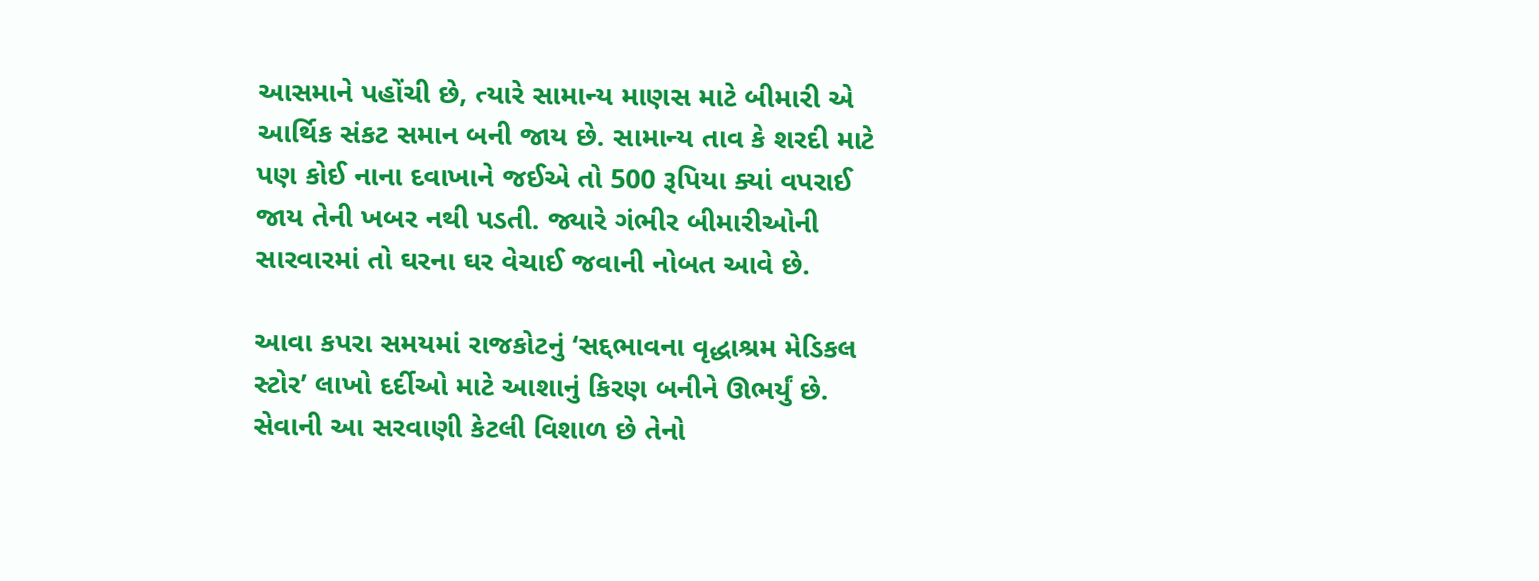આસમાને પહોંચી છે, ત્યારે સામાન્ય માણસ માટે બીમારી એ આર્થિક સંકટ સમાન બની જાય છે. સામાન્ય તાવ કે શરદી માટે પણ કોઈ નાના દવાખાને જઈએ તો 500 રૂપિયા ક્યાં વપરાઈ જાય તેની ખબર નથી પડતી. જ્યારે ગંભીર બીમારીઓની સારવારમાં તો ઘરના ઘર વેચાઈ જવાની નોબત આવે છે.

આવા કપરા સમયમાં રાજકોટનું ‘સદ્દભાવના વૃદ્ધાશ્રમ મેડિકલ સ્ટોર’ લાખો દર્દીઓ માટે આશાનું કિરણ બનીને ઊભર્યું છે. સેવાની આ સરવાણી કેટલી વિશાળ છે તેનો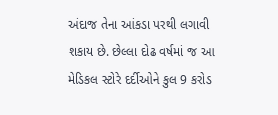અંદાજ તેના આંકડા પરથી લગાવી શકાય છે. છેલ્લા દોઢ વર્ષમાં જ આ મેડિકલ સ્ટોરે દર્દીઓને કુલ 9 કરોડ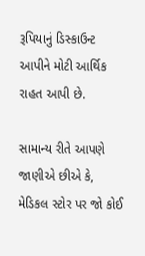રૂપિયાનું ડિસ્કાઉન્ટ આપીને મોટી આર્થિક રાહત આપી છે.

સામાન્ય રીતે આપણે જાણીએ છીએ કે, મેડિકલ સ્ટોર પર જો કોઈ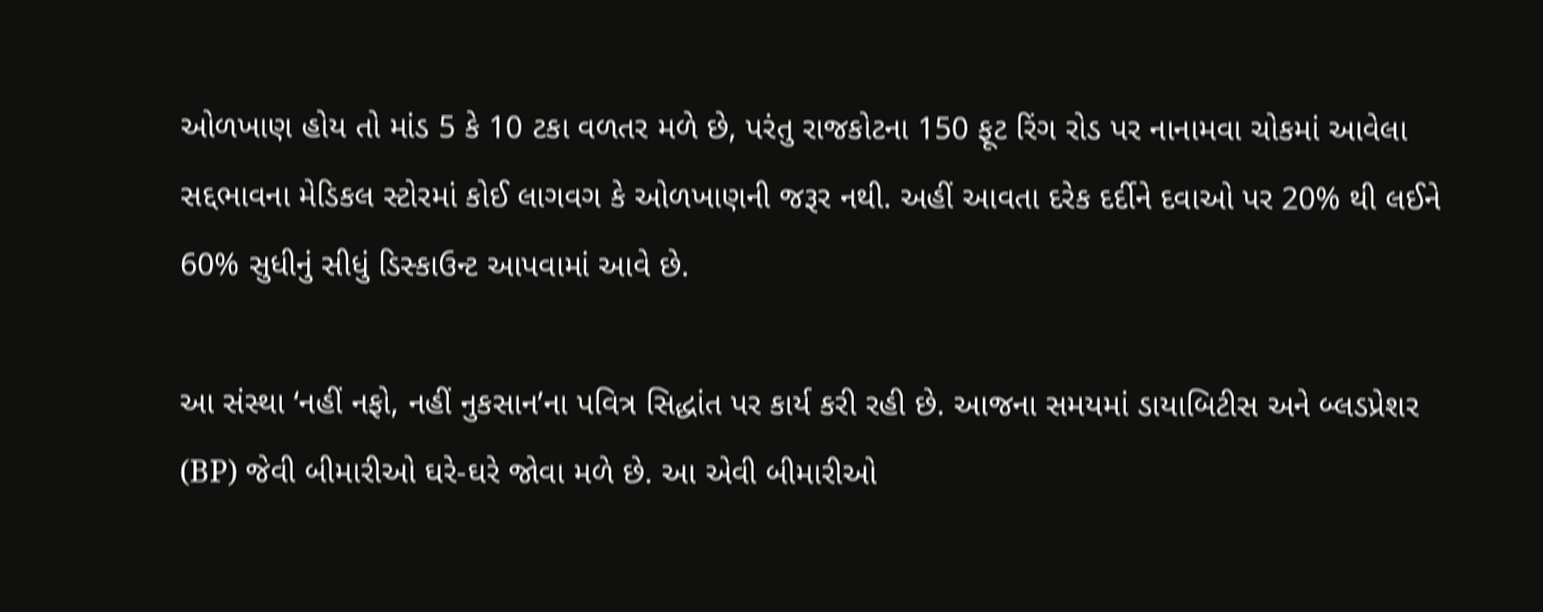ઓળખાણ હોય તો માંડ 5 કે 10 ટકા વળતર મળે છે, પરંતુ રાજકોટના 150 ફૂટ રિંગ રોડ પર નાનામવા ચોકમાં આવેલા સદ્દભાવના મેડિકલ સ્ટોરમાં કોઈ લાગવગ કે ઓળખાણની જરૂર નથી. અહીં આવતા દરેક દર્દીને દવાઓ પર 20% થી લઈને 60% સુધીનું સીધું ડિસ્કાઉન્ટ આપવામાં આવે છે.

આ સંસ્થા ‘નહીં નફો, નહીં નુકસાન’ના પવિત્ર સિદ્ધાંત પર કાર્ય કરી રહી છે. આજના સમયમાં ડાયાબિટીસ અને બ્લડપ્રેશર (BP) જેવી બીમારીઓ ઘરે-ઘરે જોવા મળે છે. આ એવી બીમારીઓ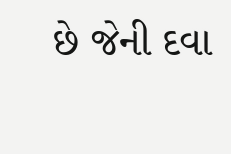છે જેની દવા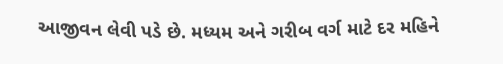આજીવન લેવી પડે છે. મધ્યમ અને ગરીબ વર્ગ માટે દર મહિને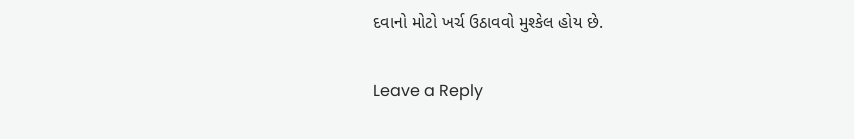દવાનો મોટો ખર્ચ ઉઠાવવો મુશ્કેલ હોય છે.

Leave a Reply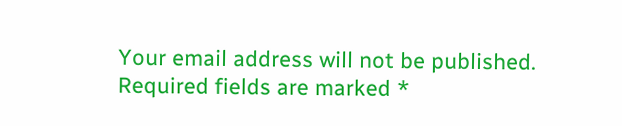Your email address will not be published. Required fields are marked *